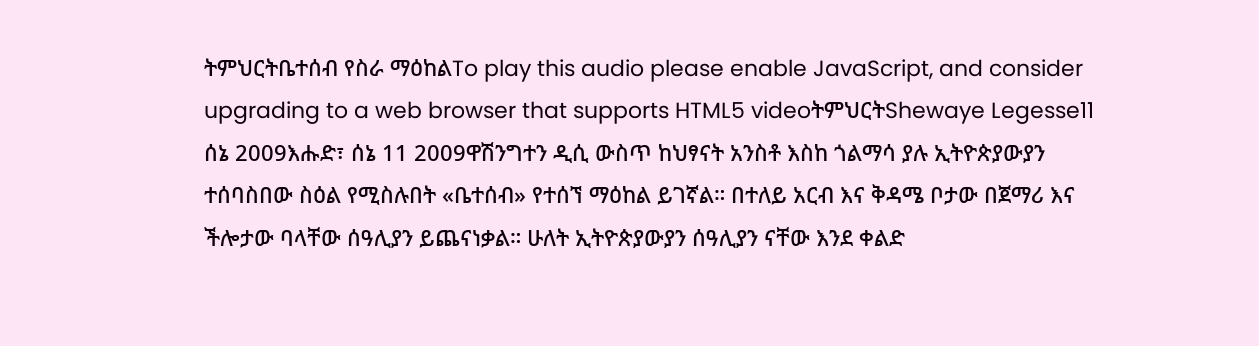ትምህርትቤተሰብ የስራ ማዕከልTo play this audio please enable JavaScript, and consider upgrading to a web browser that supports HTML5 videoትምህርትShewaye Legesse11 ሰኔ 2009እሑድ፣ ሰኔ 11 2009ዋሽንግተን ዲሲ ውስጥ ከህፃናት አንስቶ እስከ ጎልማሳ ያሉ ኢትዮጵያውያን ተሰባስበው ስዕል የሚስሉበት «ቤተሰብ» የተሰኘ ማዕከል ይገኛል። በተለይ አርብ እና ቅዳሜ ቦታው በጀማሪ እና ችሎታው ባላቸው ሰዓሊያን ይጨናነቃል። ሁለት ኢትዮጵያውያን ሰዓሊያን ናቸው እንደ ቀልድ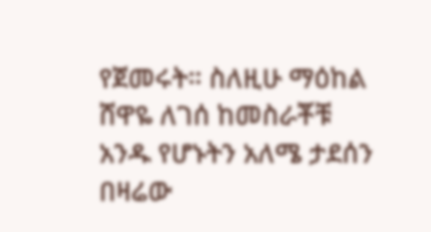የጀመሩት። ስለዚሁ ማዕከል ሸዋዬ ለገሰ ከመስራቾቹ አንዱ የሆኑትን አለሜ ታደሰን በዛሬው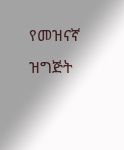የመዝናኛ ዝግጅት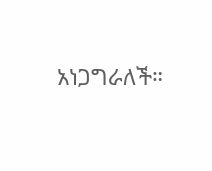አነጋግራለች።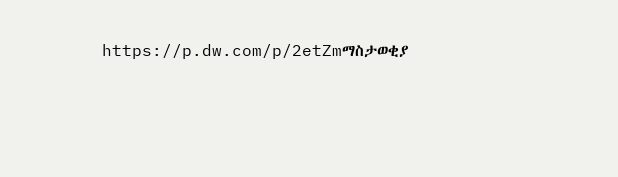https://p.dw.com/p/2etZmማስታወቂያ